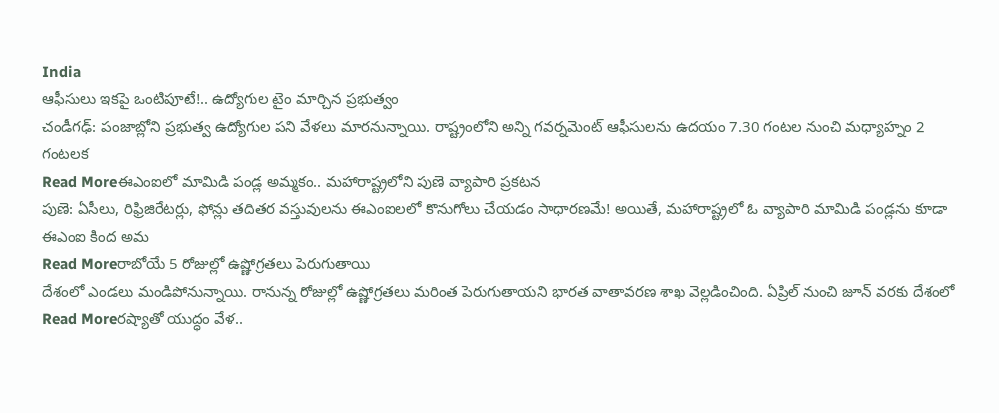India
ఆఫీసులు ఇకపై ఒంటిపూటే!.. ఉద్యోగుల టైం మార్చిన ప్రభుత్వం
చండీగఢ్: పంజాబ్లోని ప్రభుత్వ ఉద్యోగుల పని వేళలు మారనున్నాయి. రాష్ట్రంలోని అన్ని గవర్నమెంట్ ఆఫీసులను ఉదయం 7.30 గంటల నుంచి మధ్యాహ్నం 2 గంటలక
Read Moreఈఎంఐలో మామిడి పండ్ల అమ్మకం.. మహారాష్ట్రలోని పుణె వ్యాపారి ప్రకటన
పుణె: ఏసీలు, రిఫ్రిజిరేటర్లు, ఫోన్లు తదితర వస్తువులను ఈఎంఐలలో కొనుగోలు చేయడం సాధారణమే! అయితే, మహారాష్ట్రలో ఓ వ్యాపారి మామిడి పండ్లను కూడా ఈఎంఐ కింద అమ
Read Moreరాబోయే 5 రోజుల్లో ఉష్ణోగ్రతలు పెరుగుతాయి
దేశంలో ఎండలు మండిపోనున్నాయి. రానున్న రోజుల్లో ఉష్ణోగ్రతలు మరింత పెరుగుతాయని భారత వాతావరణ శాఖ వెల్లడించింది. ఏప్రిల్ నుంచి జూన్ వరకు దేశంలో
Read Moreరష్యాతో యుద్ధం వేళ..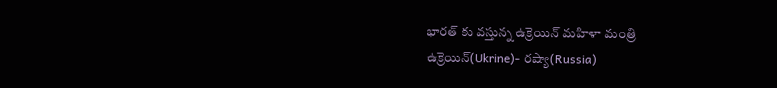భారత్ కు వస్తున్న ఉక్రెయిన్ మహిళా మంత్రి
ఉక్రెయిన్(Ukrine)- రష్యా(Russia)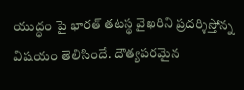యుద్ధం పై భారత్ తటస్థ వైఖరిని ప్రదర్శిస్తోన్న విషయం తెలిసిందే. దౌత్యపరమైన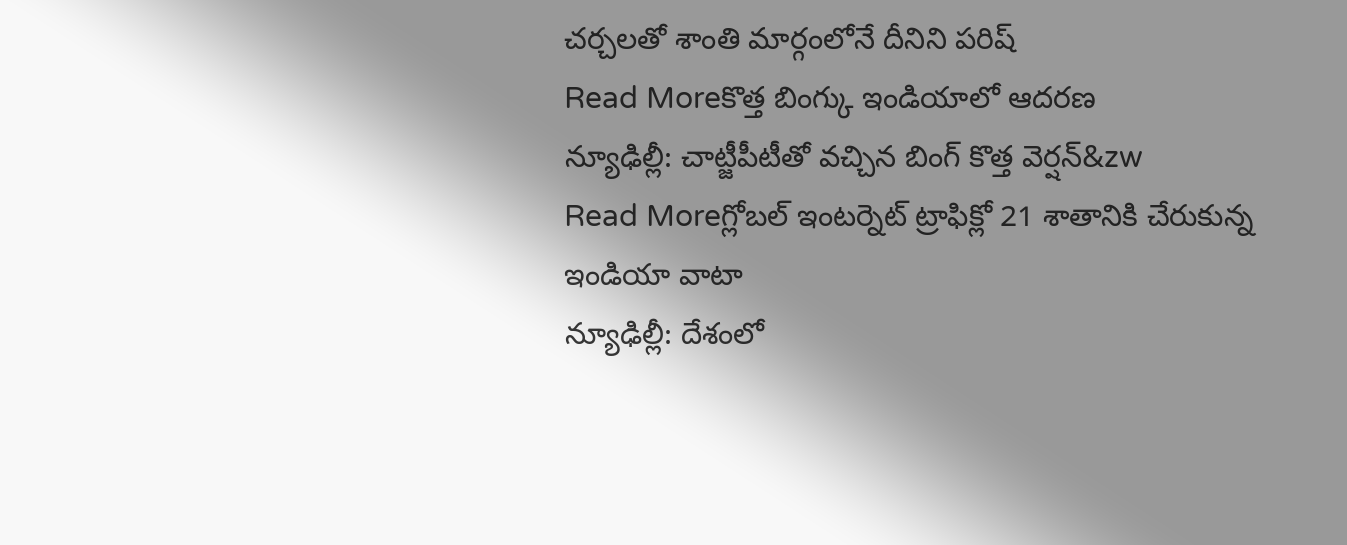చర్చలతో శాంతి మార్గంలోనే దీనిని పరిష్
Read Moreకొత్త బింగ్కు ఇండియాలో ఆదరణ
న్యూఢిల్లీ: చాట్జీపీటీతో వచ్చిన బింగ్ కొత్త వెర్షన్&zw
Read Moreగ్లోబల్ ఇంటర్నెట్ ట్రాఫిక్లో 21 శాతానికి చేరుకున్న ఇండియా వాటా
న్యూఢిల్లీ: దేశంలో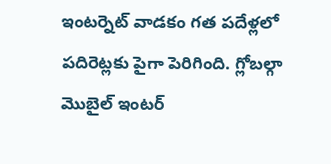ఇంటర్నెట్ వాడకం గత పదేళ్లలో పదిరెట్లకు పైగా పెరిగింది. గ్లోబల్గా మొబైల్ ఇంటర్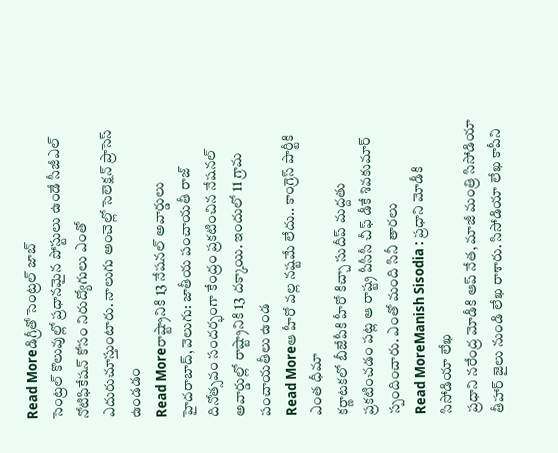Read Moreడిగ్రీతో సెంట్రల్ జాబ్
సెంట్రల్ కొలువుల్లో ప్రధానమైన పోస్టులు ఉండే సీజీఎల్ నోటిఫికేషన్ కోసం నిరుద్యోగులు ఎంతో ఎదురుచూస్తుంటారు. నాలుగు అంచెల్లో సెలెక్షన్ ప్రాసెస్ ఉండడం
Read Moreరాష్ట్రానికి 13 నేషనల్ అవార్డులు
హైదరాబాద్, వెలుగు: జాతీయ పంచాయతీ రాజ్ దినోత్సవం సందర్భంగా కేంద్రం ప్రకటించిన నేషనల్ అవార్డుల్లో రాష్ట్రానికి 13 దక్కాయి. ఇందులో 11 గ్రామ పంచాయతీలు ఉండ
Read Moreఆ హీరో వల్ల నష్టమే లేదు.. కాంగ్రెస్ పార్టీకి ఎంత ధీమా
కర్ణాటకలో బీజేపీకి హీరో కిచ్చా సుదీప్ మద్దతు ప్రకటించడం పట్ల ఆ రాష్ట్ర పీసీసీ చీఫ్ డీకే శివకుమార్ స్పందించారు. ఎంతో మంది సినీ తారలు
Read MoreManish Sisodia : ప్రధాని మోడీకి సిసోడియా లేఖ
ప్రధాని నరేంద్ర మోడీకి ఆప్ నేత, మాజీ మంత్రి సిసోడియా తీహార్ జైలు నుండి లేఖ రాశారు. సిసోడియా లేఖ కాపీని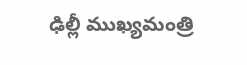ఢిల్లీ ముఖ్యమంత్రి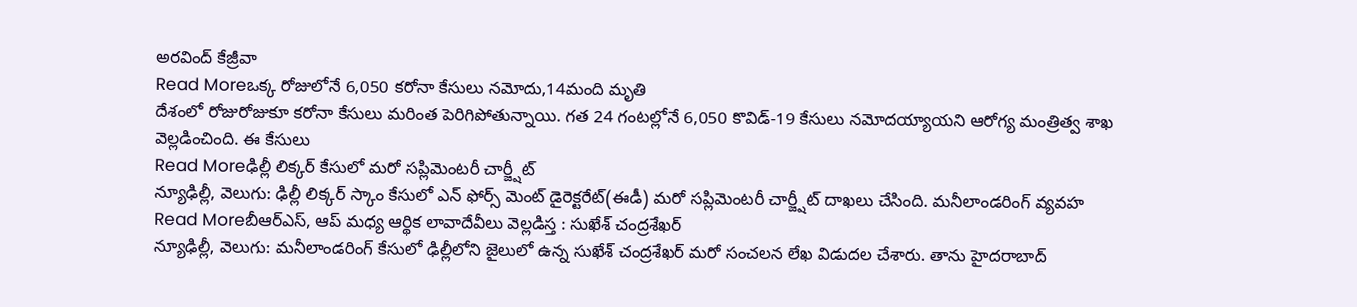అరవింద్ కేజ్రీవా
Read Moreఒక్క రోజులోనే 6,050 కరోనా కేసులు నమోదు,14మంది మృతి
దేశంలో రోజురోజుకూ కరోనా కేసులు మరింత పెరిగిపోతున్నాయి. గత 24 గంటల్లోనే 6,050 కొవిడ్-19 కేసులు నమోదయ్యాయని ఆరోగ్య మంత్రిత్వ శాఖ వెల్లడించింది. ఈ కేసులు
Read Moreఢిల్లీ లిక్కర్ కేసులో మరో సప్లిమెంటరీ చార్జ్షీట్
న్యూఢిల్లీ, వెలుగు: ఢిల్లీ లిక్కర్ స్కాం కేసులో ఎన్ ఫోర్స్ మెంట్ డైరెక్టరేట్(ఈడీ) మరో సప్లిమెంటరీ చార్జ్షీట్ దాఖలు చేసింది. మనీలాండరింగ్ వ్యవహ
Read Moreబీఆర్ఎస్, ఆప్ మధ్య ఆర్థిక లావాదేవీలు వెల్లడిస్త : సుఖేశ్ చంద్రశేఖర్
న్యూఢిల్లీ, వెలుగు: మనీలాండరింగ్ కేసులో ఢిల్లీలోని జైలులో ఉన్న సుఖేశ్ చంద్రశేఖర్ మరో సంచలన లేఖ విడుదల చేశారు. తాను హైదరాబాద్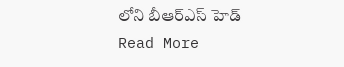లోని బీఆర్ఎస్ హెడ్
Read More